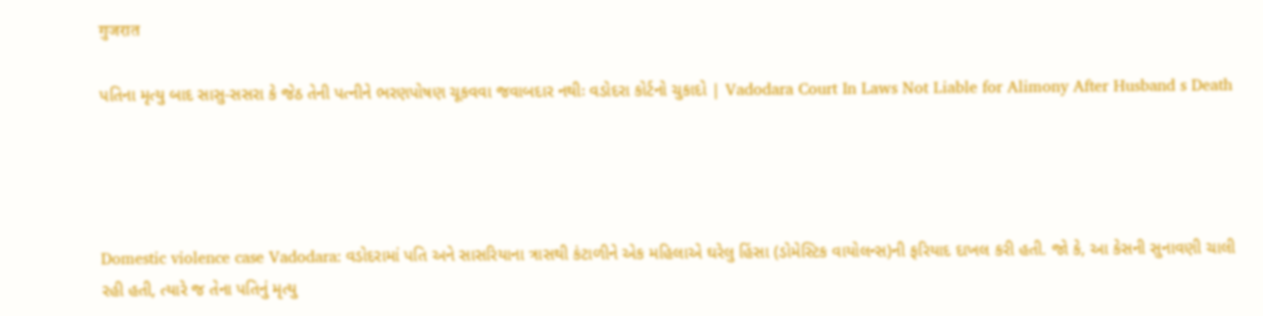गुजरात

પતિના મૃત્યુ બાદ સાસુ-સસરા કે જેઠ તેની પત્નીને ભરણપોષણ ચૂકવવા જવાબદાર નથીઃ વડોદરા કોર્ટનો ચુકાદો | Vadodara Court In Laws Not Liable for Alimony After Husband s Death




Domestic violence case Vadodara: વડોદરામાં પતિ અને સાસરિયાના ત્રાસથી કંટાળીને એક મહિલાએ ઘરેલુ હિંસા (ડોમેસ્ટિક વાયોલન્સ)ની ફરિયાદ દાખલ કરી હતી. જો કે, આ કેસની સુનાવણી ચાલી રહી હતી, ત્યારે જ તેના પતિનું મૃત્યુ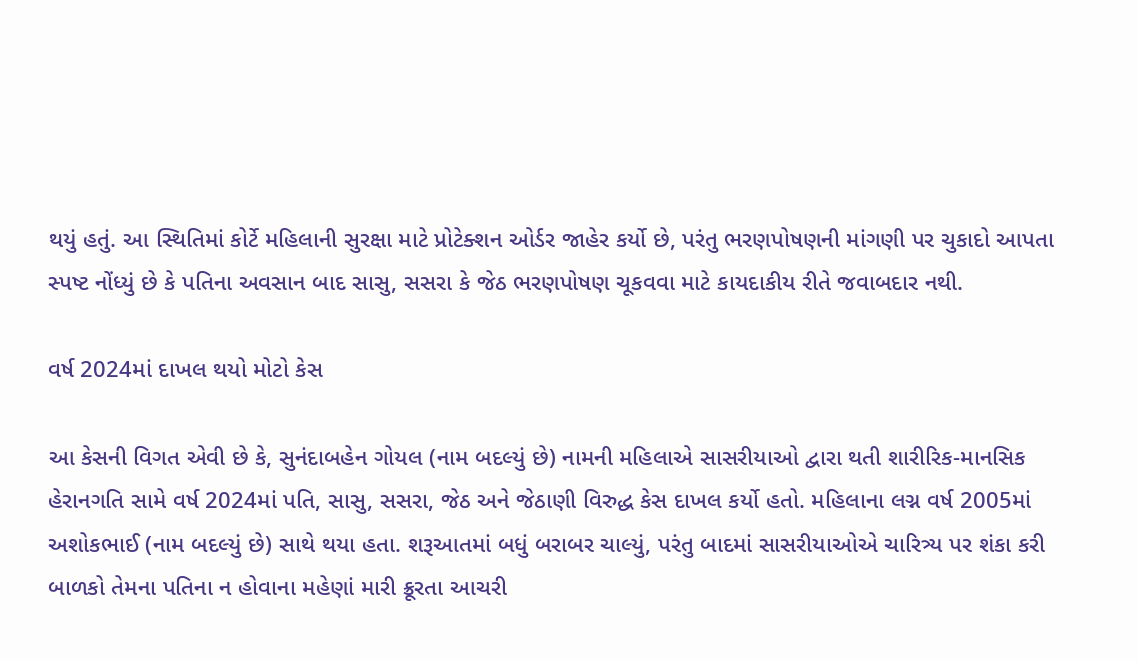થયું હતું. આ સ્થિતિમાં કોર્ટે મહિલાની સુરક્ષા માટે પ્રોટેક્શન ઓર્ડર જાહેર કર્યો છે, પરંતુ ભરણપોષણની માંગણી પર ચુકાદો આપતા સ્પષ્ટ નોંધ્યું છે કે પતિના અવસાન બાદ સાસુ, સસરા કે જેઠ ભરણપોષણ ચૂકવવા માટે કાયદાકીય રીતે જવાબદાર નથી.

વર્ષ 2024માં દાખલ થયો મોટો કેસ

આ કેસની વિગત એવી છે કે, સુનંદાબહેન ગોયલ (નામ બદલ્યું છે) નામની મહિલાએ સાસરીયાઓ દ્વારા થતી શારીરિક-માનસિક હેરાનગતિ સામે વર્ષ 2024માં પતિ, સાસુ, સસરા, જેઠ અને જેઠાણી વિરુદ્ધ કેસ દાખલ કર્યો હતો. મહિલાના લગ્ન વર્ષ 2005માં અશોકભાઈ (નામ બદલ્યું છે) સાથે થયા હતા. શરૂઆતમાં બધું બરાબર ચાલ્યું, પરંતુ બાદમાં સાસરીયાઓએ ચારિત્ર્ય પર શંકા કરી બાળકો તેમના પતિના ન હોવાના મહેણાં મારી ક્રૂરતા આચરી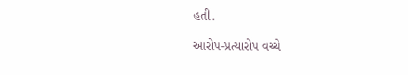હતી.

આરોપ-પ્રત્યારોપ વચ્ચે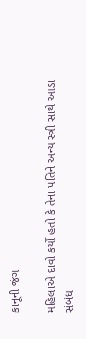કાનૂની જંગ

મહિલાએ દાવો કર્યો હતો કે તેના પતિને અન્ય સ્ત્રી સાથે આડા સંબંધ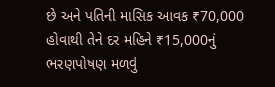છે અને પતિની માસિક આવક ₹70,000 હોવાથી તેને દર મહિને ₹15,000નું ભરણપોષણ મળવું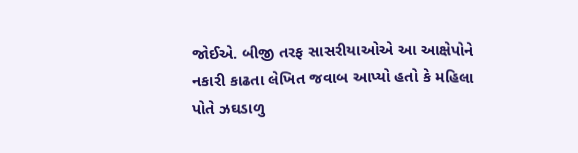જોઈએ. બીજી તરફ સાસરીયાઓએ આ આક્ષેપોને નકારી કાઢતા લેખિત જવાબ આપ્યો હતો કે મહિલા પોતે ઝઘડાળુ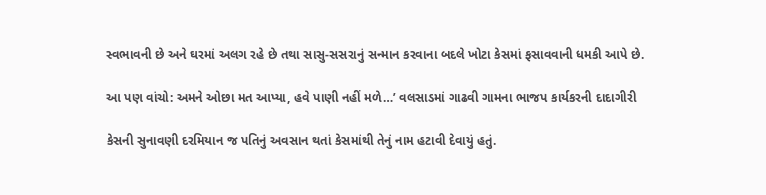સ્વભાવની છે અને ઘરમાં અલગ રહે છે તથા સાસુ-સસરાનું સન્માન કરવાના બદલે ખોટા કેસમાં ફસાવવાની ધમકી આપે છે.

આ પણ વાંચો: અમને ઓછા મત આપ્યા, હવે પાણી નહીં મળે…’ વલસાડમાં ગાઢવી ગામના ભાજપ કાર્યકરની દાદાગીરી

કેસની સુનાવણી દરમિયાન જ પતિનું અવસાન થતાં કેસમાંથી તેનું નામ હટાવી દેવાયું હતું.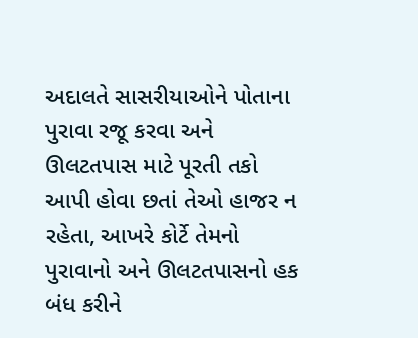અદાલતે સાસરીયાઓને પોતાના પુરાવા રજૂ કરવા અને ઊલટતપાસ માટે પૂરતી તકો આપી હોવા છતાં તેઓ હાજર ન રહેતા, આખરે કોર્ટે તેમનો પુરાવાનો અને ઊલટતપાસનો હક બંધ કરીને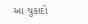આ ચુકાદો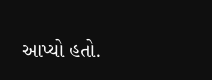આપ્યો હતો.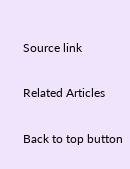Source link

Related Articles

Back to top button